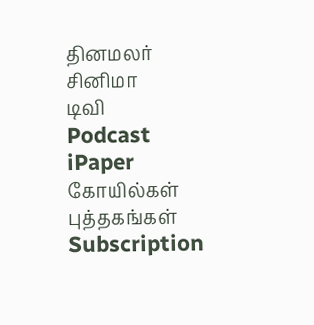தினமலர்
சினிமா
டிவி
Podcast
iPaper
கோயில்கள்
புத்தகங்கள்
Subscription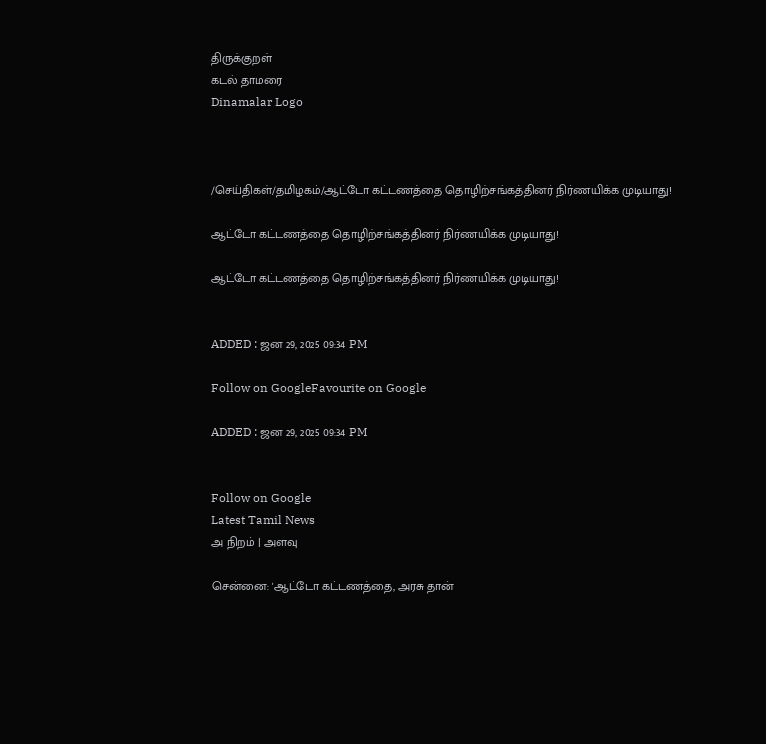திருக்குறள்
கடல் தாமரை
Dinamalar Logo



/செய்திகள்/தமிழகம்/ஆட்டோ கட்டணத்தை தொழிற்சங்கத்தினர் நிர்ணயிக்க முடியாது!

ஆட்டோ கட்டணத்தை தொழிற்சங்கத்தினர் நிர்ணயிக்க முடியாது!

ஆட்டோ கட்டணத்தை தொழிற்சங்கத்தினர் நிர்ணயிக்க முடியாது!


ADDED : ஜன 29, 2025 09:34 PM

Follow on GoogleFavourite on Google

ADDED : ஜன 29, 2025 09:34 PM


Follow on Google
Latest Tamil News
அ நிறம் | அளவு

சென்னை: 'ஆட்டோ கட்டணத்தை, அரசு தான்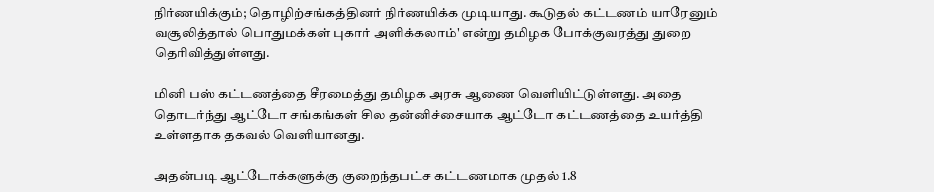நிர்ணயிக்கும்; தொழிற்சங்கத்தினர் நிர்ணயிக்க முடியாது. கூடுதல் கட்டணம் யாரேனும் வசூலித்தால் பொதுமக்கள் புகார் அளிக்கலாம்' என்று தமிழக போக்குவரத்து துறை தெரிவித்துள்ளது.

மினி பஸ் கட்டணத்தை சீரமைத்து தமிழக அரசு ஆணை வெளியிட்டுள்ளது. அதை தொடர்ந்து ஆட்டோ சங்கங்கள் சில தன்னிச்சையாக ஆட்டோ கட்டணத்தை உயர்த்தி உள்ளதாக தகவல் வெளியானது.

அதன்படி ஆட்டோக்களுக்கு குறைந்தபட்ச கட்டணமாக முதல் 1.8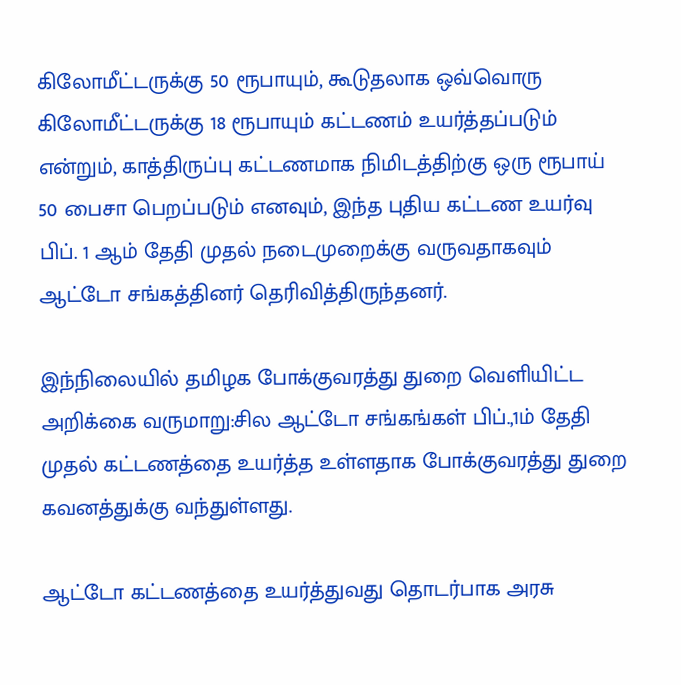கிலோமீட்டருக்கு 50 ரூபாயும், கூடுதலாக ஒவ்வொரு கிலோமீட்டருக்கு 18 ரூபாயும் கட்டணம் உயர்த்தப்படும் என்றும், காத்திருப்பு கட்டணமாக நிமிடத்திற்கு ஒரு ரூபாய் 50 பைசா பெறப்படும் எனவும், இந்த புதிய கட்டண உயர்வு பிப். 1 ஆம் தேதி முதல் நடைமுறைக்கு வருவதாகவும் ஆட்டோ சங்கத்தினர் தெரிவித்திருந்தனர்.

இந்நிலையில் தமிழக போக்குவரத்து துறை வெளியிட்ட அறிக்கை வருமாறு:சில ஆட்டோ சங்கங்கள் பிப்.,1ம் தேதி முதல் கட்டணத்தை உயர்த்த உள்ளதாக போக்குவரத்து துறை கவனத்துக்கு வந்துள்ளது.

ஆட்டோ கட்டணத்தை உயர்த்துவது தொடர்பாக அரசு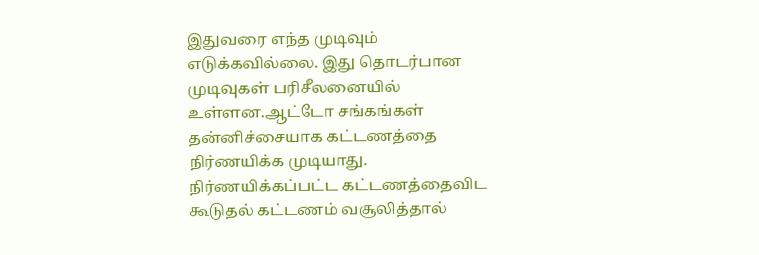இதுவரை எந்த முடிவும் எடுக்கவில்லை. இது தொடர்பான முடிவுகள் பரிசீலனையில் உள்ளன.ஆட்டோ சங்கங்கள் தன்னிச்சையாக கட்டணத்தை நிர்ணயிக்க முடியாது. நிர்ணயிக்கப்பட்ட கட்டணத்தைவிட கூடுதல் கட்டணம் வசூலித்தால்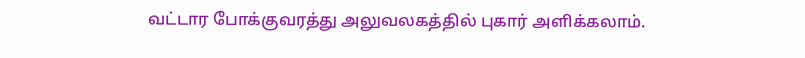வட்டார போக்குவரத்து அலுவலகத்தில் புகார் அளிக்கலாம்.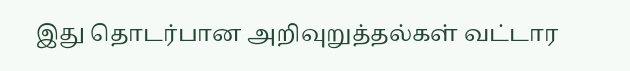இது தொடர்பான அறிவுறுத்தல்கள் வட்டார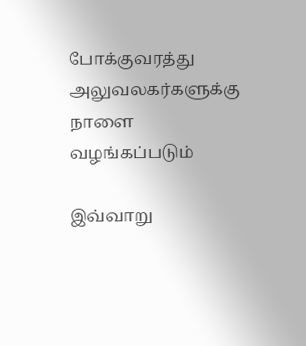போக்குவரத்து அலுவலகர்களுக்கு நாளை வழங்கப்படும்

இவ்வாறு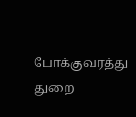போக்குவரத்து துறை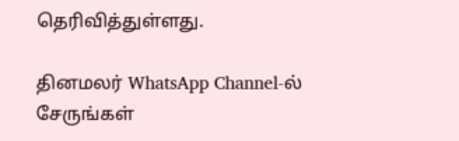தெரிவித்துள்ளது.

தினமலர் WhatsApp Channel-ல் சேருங்கள்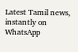Latest Tamil news, instantly on WhatsApp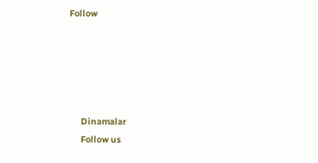Follow





      Dinamalar
      Follow us